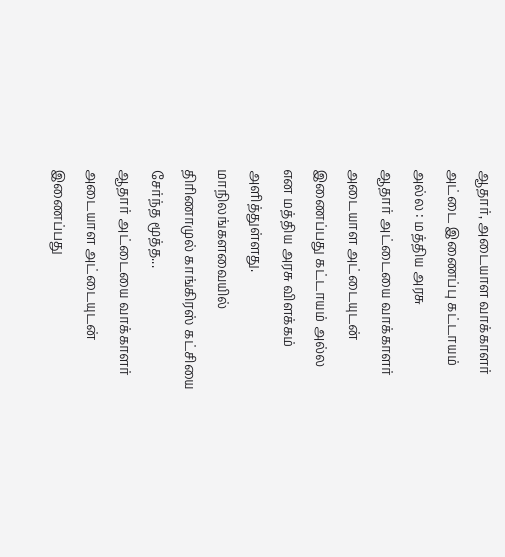ஆதார், அடையாள வாக்காளர் அட்டை இணைப்பு கட்டாயம் அல்ல : மத்திய அரசு
ஆதார் அட்டையை வாக்காளர் அடையாள அட்டையுடன் இணைப்பது கட்டாயம் அல்ல என மத்திய அரசு விளக்கம் அளித்துள்ளது. மாநிலங்களவையில் திரிணாமுல் காங்கிரஸ் கட்சியை சேர்ந்த மூத்த...
ஆதார் அட்டையை வாக்காளர் அடையாள அட்டையுடன் இணைப்பது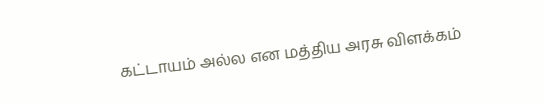கட்டாயம் அல்ல என மத்திய அரசு விளக்கம்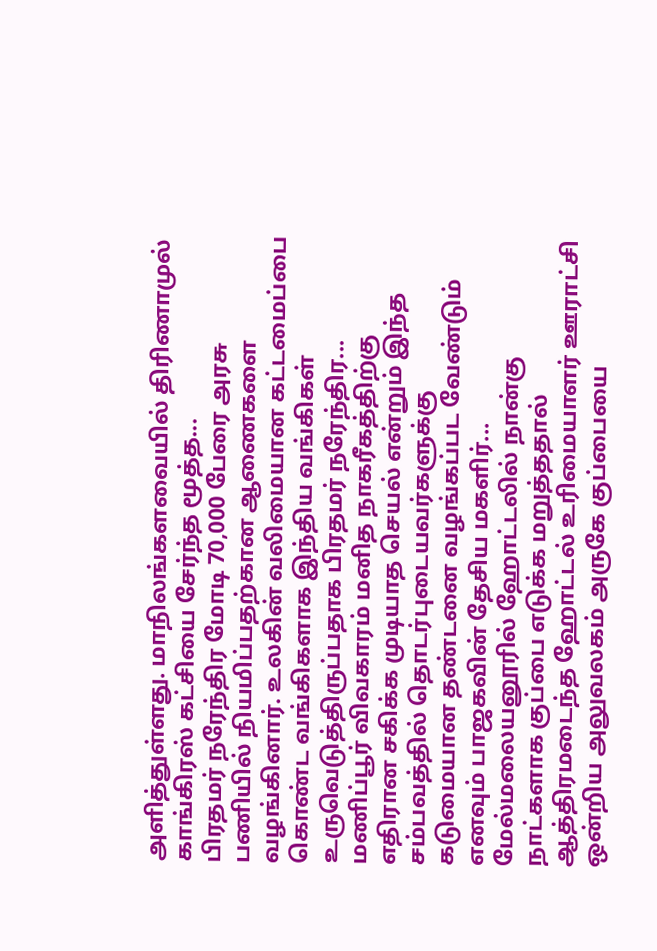அளித்துள்ளது. மாநிலங்களவையில் திரிணாமுல் காங்கிரஸ் கட்சியை சேர்ந்த மூத்த...
பிரதமர் நரேந்திர மோடி 70,000 பேரை அரசு பணியில் நியமிப்பதற்கான ஆணைகளை வழங்கினார். உலகின் வலிமையான கட்டமைப்பை கொண்ட வங்கிகளாக இந்திய வங்கிகள் உருவெடுத்திருப்பதாக பிரதமர் நரேந்திர...
மணிப்பூர் விவகாரம் மனித நாகரீகத்திற்கு எதிரான சகிக்க முடியாத செயல் என்றும் இந்த சம்பவத்தில் தொடர்புடையவர்களுக்கு கடுமையான தண்டனை வழங்கப்பட வேண்டும் எனவும் பாஜகவின் தேசிய மகளிர்...
மேல்மலையனூரில் ஹோட்டலில் நான்கு நாட்களாக குப்பை எடுக்க மறுத்ததால் ஆத்திரமடைந்த ஹோட்டல் உரிமையாளர் ஊராட்சி ஒன்றிய அலுவலகம் அருகே குப்பையை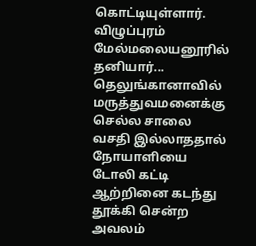கொட்டியுள்ளார். விழுப்புரம் மேல்மலையனூரில் தனியார்...
தெலுங்கானாவில் மருத்துவமனைக்கு செல்ல சாலை வசதி இல்லாததால் நோயாளியை டோலி கட்டி ஆற்றினை கடந்து தூக்கி சென்ற அவலம்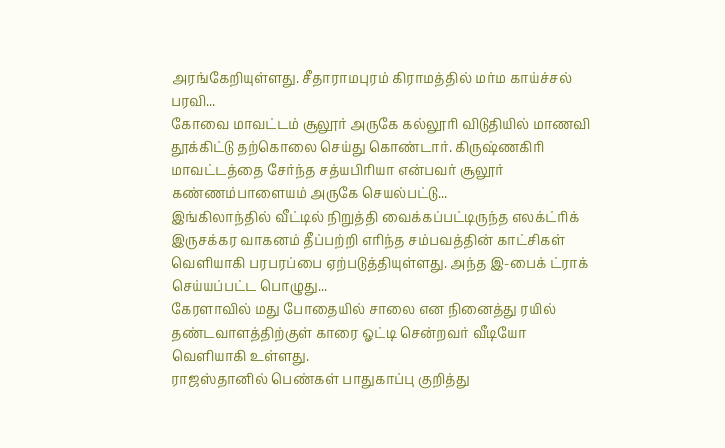அரங்கேறியுள்ளது. சீதாராமபுரம் கிராமத்தில் மர்ம காய்ச்சல் பரவி...
கோவை மாவட்டம் சூலூர் அருகே கல்லூரி விடுதியில் மாணவி தூக்கிட்டு தற்கொலை செய்து கொண்டார். கிருஷ்ணகிரி மாவட்டத்தை சேர்ந்த சத்யபிரியா என்பவர் சூலூர் கண்ணம்பாளையம் அருகே செயல்பட்டு...
இங்கிலாந்தில் வீட்டில் நிறுத்தி வைக்கப்பட்டிருந்த எலக்ட்ரிக் இருசக்கர வாகனம் தீப்பற்றி எரிந்த சம்பவத்தின் காட்சிகள் வெளியாகி பரபரப்பை ஏற்படுத்தியுள்ளது. அந்த இ-பைக் ட்ராக் செய்யப்பட்ட பொழுது...
கேரளாவில் மது போதையில் சாலை என நினைத்து ரயில் தண்டவாளத்திற்குள் காரை ஓட்டி சென்றவர் வீடியோ வெளியாகி உள்ளது.
ராஜஸ்தானில் பெண்கள் பாதுகாப்பு குறித்து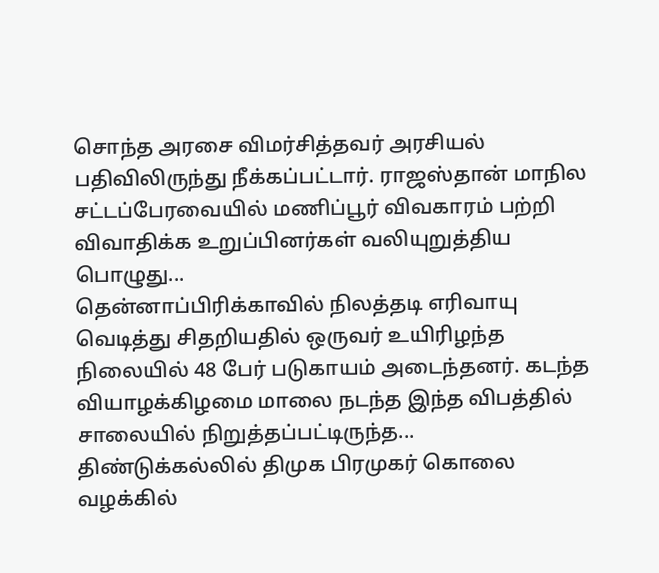சொந்த அரசை விமர்சித்தவர் அரசியல் பதிவிலிருந்து நீக்கப்பட்டார். ராஜஸ்தான் மாநில சட்டப்பேரவையில் மணிப்பூர் விவகாரம் பற்றி விவாதிக்க உறுப்பினர்கள் வலியுறுத்திய பொழுது...
தென்னாப்பிரிக்காவில் நிலத்தடி எரிவாயு வெடித்து சிதறியதில் ஒருவர் உயிரிழந்த நிலையில் 48 பேர் படுகாயம் அடைந்தனர். கடந்த வியாழக்கிழமை மாலை நடந்த இந்த விபத்தில் சாலையில் நிறுத்தப்பட்டிருந்த...
திண்டுக்கல்லில் திமுக பிரமுகர் கொலை வழக்கில்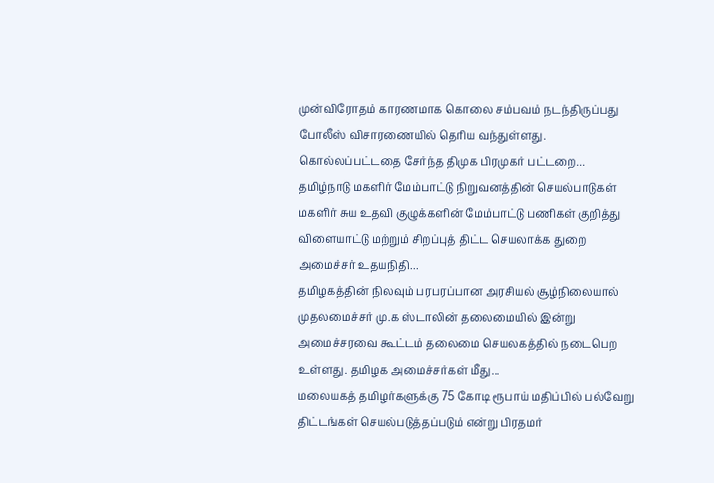முன்விரோதம் காரணமாக கொலை சம்பவம் நடந்திருப்பது போலீஸ் விசாரணையில் தெரிய வந்துள்ளது. கொல்லப்பட்டதை சேர்ந்த திமுக பிரமுகர் பட்டறை...
தமிழ்நாடு மகளிர் மேம்பாட்டு நிறுவனத்தின் செயல்பாடுகள் மகளிர் சுய உதவி குழுக்களின் மேம்பாட்டு பணிகள் குறித்து விளையாட்டு மற்றும் சிறப்புத் திட்ட செயலாக்க துறை அமைச்சர் உதயநிதி...
தமிழகத்தின் நிலவும் பரபரப்பான அரசியல் சூழ்நிலையால் முதலமைச்சர் மு.க ஸ்டாலின் தலைமையில் இன்று அமைச்சரவை கூட்டம் தலைமை செயலகத்தில் நடைபெற உள்ளது. தமிழக அமைச்சர்கள் மீது...
மலையகத் தமிழர்களுக்கு 75 கோடி ரூபாய் மதிப்பில் பல்வேறு திட்டங்கள் செயல்படுத்தப்படும் என்று பிரதமர்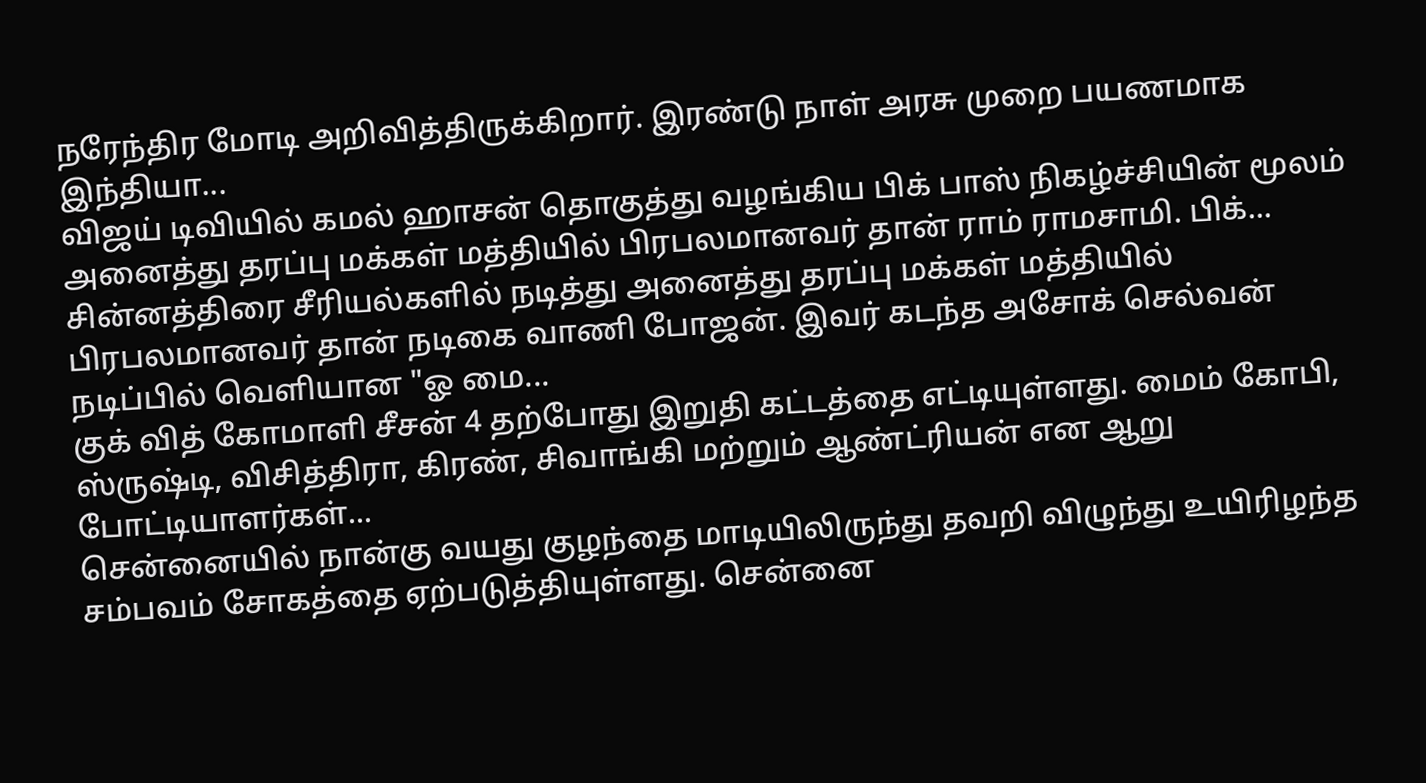நரேந்திர மோடி அறிவித்திருக்கிறார். இரண்டு நாள் அரசு முறை பயணமாக இந்தியா...
விஜய் டிவியில் கமல் ஹாசன் தொகுத்து வழங்கிய பிக் பாஸ் நிகழ்ச்சியின் மூலம் அனைத்து தரப்பு மக்கள் மத்தியில் பிரபலமானவர் தான் ராம் ராமசாமி. பிக்...
சின்னத்திரை சீரியல்களில் நடித்து அனைத்து தரப்பு மக்கள் மத்தியில் பிரபலமானவர் தான் நடிகை வாணி போஜன். இவர் கடந்த அசோக் செல்வன் நடிப்பில் வெளியான "ஓ மை...
குக் வித் கோமாளி சீசன் 4 தற்போது இறுதி கட்டத்தை எட்டியுள்ளது. மைம் கோபி, ஸ்ருஷ்டி, விசித்திரா, கிரண், சிவாங்கி மற்றும் ஆண்ட்ரியன் என ஆறு போட்டியாளர்கள்...
சென்னையில் நான்கு வயது குழந்தை மாடியிலிருந்து தவறி விழுந்து உயிரிழந்த சம்பவம் சோகத்தை ஏற்படுத்தியுள்ளது. சென்னை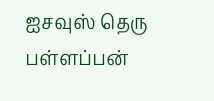ஐசவுஸ் தெரு பள்ளப்பன்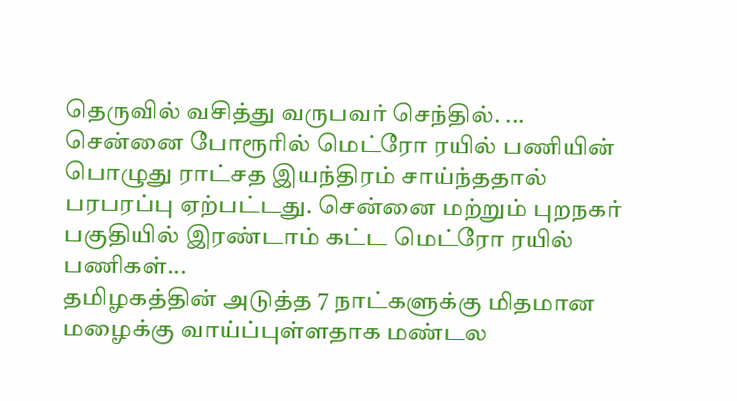தெருவில் வசித்து வருபவர் செந்தில். ...
சென்னை போரூரில் மெட்ரோ ரயில் பணியின் பொழுது ராட்சத இயந்திரம் சாய்ந்ததால் பரபரப்பு ஏற்பட்டது. சென்னை மற்றும் புறநகர் பகுதியில் இரண்டாம் கட்ட மெட்ரோ ரயில் பணிகள்...
தமிழகத்தின் அடுத்த 7 நாட்களுக்கு மிதமான மழைக்கு வாய்ப்புள்ளதாக மண்டல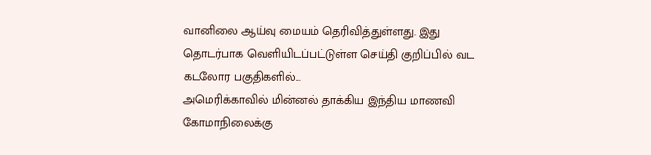வானிலை ஆய்வு மையம் தெரிவித்துள்ளது. இது தொடர்பாக வெளியிடப்பட்டுள்ள செய்தி குறிப்பில் வட கடலோர பகுதிகளில்...
அமெரிக்காவில் மின்னல் தாக்கிய இந்திய மாணவி கோமாநிலைக்கு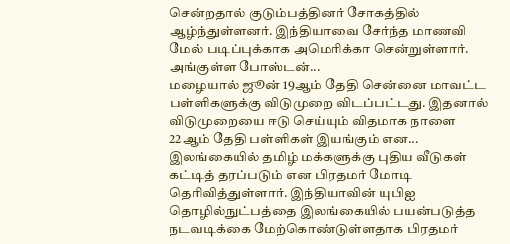சென்றதால் குடும்பத்தினர் சோகத்தில் ஆழ்ந்துள்ளனர். இந்தியாவை சேர்ந்த மாணவி மேல் படிப்புக்காக அமெரிக்கா சென்றுள்ளார். அங்குள்ள போஸ்டன்...
மழையால் ஜூன் 19ஆம் தேதி சென்னை மாவட்ட பள்ளிகளுக்கு விடுமுறை விடப்பட்டது. இதனால் விடுமுறையை ஈடு செய்யும் விதமாக நாளை 22ஆம் தேதி பள்ளிகள் இயங்கும் என...
இலங்கையில் தமிழ் மக்களுக்கு புதிய வீடுகள் கட்டித் தரப்படும் என பிரதமர் மோடி தெரிவித்துள்ளார். இந்தியாவின் யுபிஐ தொழில்நுட்பத்தை இலங்கையில் பயன்படுத்த நடவடிக்கை மேற்கொண்டுள்ளதாக பிரதமர்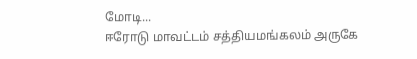மோடி...
ஈரோடு மாவட்டம் சத்தியமங்கலம் அருகே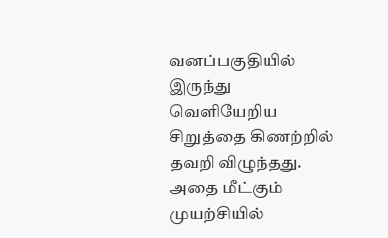வனப்பகுதியில் இருந்து வெளியேறிய சிறுத்தை கிணற்றில் தவறி விழுந்தது. அதை மீட்கும் முயற்சியில்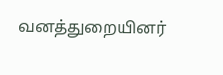வனத்துறையினர்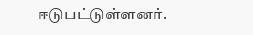ஈடுபட்டுள்ளனர்.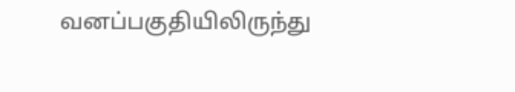வனப்பகுதியிலிருந்து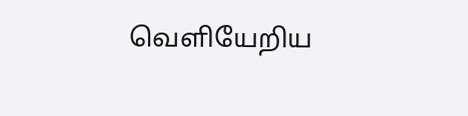வெளியேறிய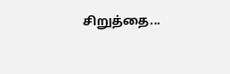சிறுத்தை...